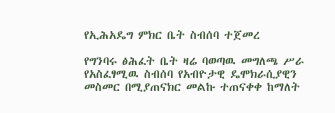የኢሕአዴግ ምክር ቤት ስብሰባ ተጀመረ

የግንባሩ ፅሕፈት ቤት ዛሬ ባወጣዉ መግለጫ ሥራ የአስፈፃሚዉ ስብሰባ የአብዮታዊ ዴሞክራሲያዊን መስመር በሚያጠናክር መልኩ ተጠናቀቀ ከማለት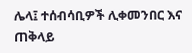ሌላ፤ ተሰብሳቢዎች ሊቀመንበር እና ጠቅላይ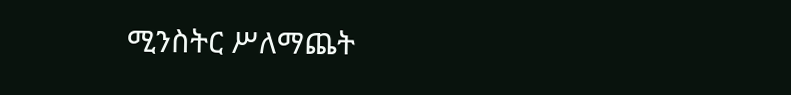ሚንስትር ሥለማጨት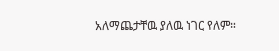አለማጨታቸዉ ያለዉ ነገር የለም።